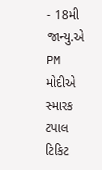- 18મી જાન્યુ.એ PM મોદીએ સ્મારક ટપાલ ટિકિટ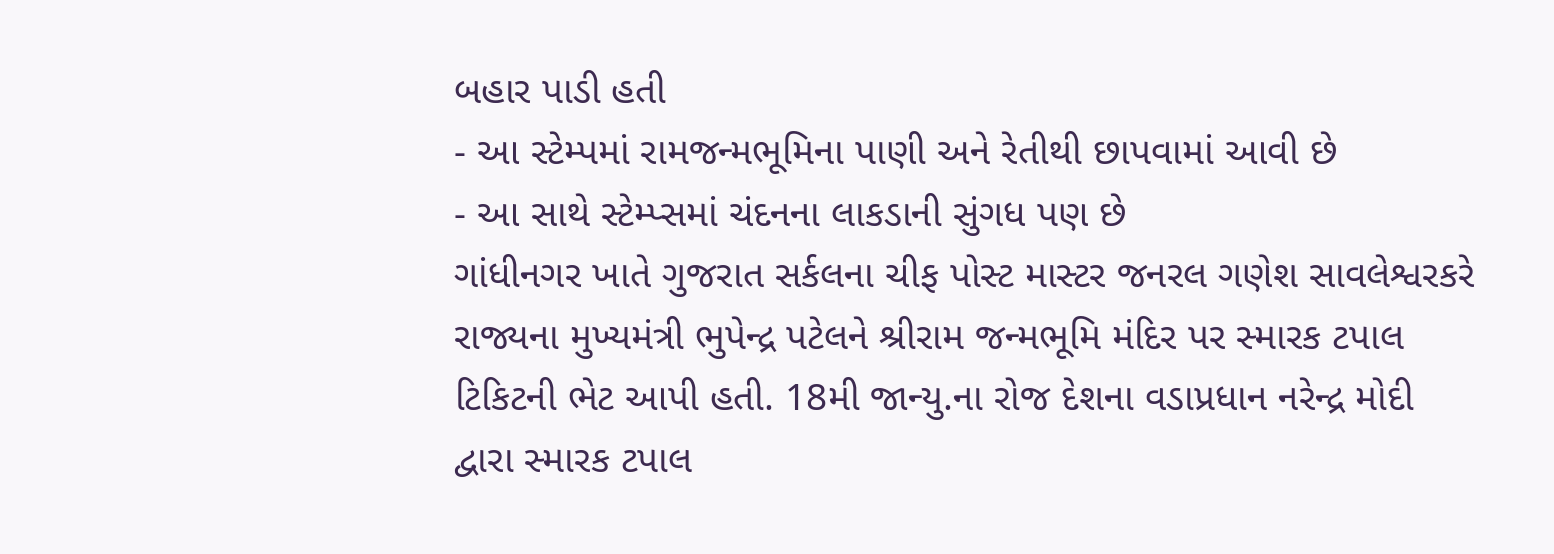બહાર પાડી હતી
- આ સ્ટેમ્પમાં રામજન્મભૂમિના પાણી અને રેતીથી છાપવામાં આવી છે
- આ સાથે સ્ટેમ્પ્સમાં ચંદનના લાકડાની સુંગધ પણ છે
ગાંધીનગર ખાતે ગુજરાત સર્કલના ચીફ પોસ્ટ માસ્ટર જનરલ ગણેશ સાવલેશ્વરકરે રાજ્યના મુખ્યમંત્રી ભુપેન્દ્ર પટેલને શ્રીરામ જન્મભૂમિ મંદિર પર સ્મારક ટપાલ ટિકિટની ભેટ આપી હતી. 18મી જાન્યુ.ના રોજ દેશના વડાપ્રધાન નરેન્દ્ર મોદી દ્વારા સ્મારક ટપાલ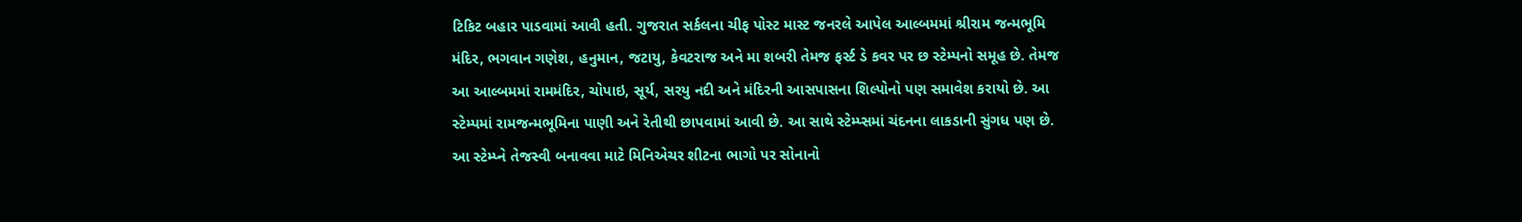ટિકિટ બહાર પાડવામાં આવી હતી. ગુજરાત સર્કલના ચીફ પોસ્ટ માસ્ટ જનરલે આપેલ આલ્બમમાં શ્રીરામ જન્મભૂમિ મંદિર, ભગવાન ગણેશ, હનુમાન, જટાયુ, કેવટરાજ અને મા શબરી તેમજ ફર્સ્ટ ડે કવર પર છ સ્ટેમ્પનો સમૂહ છે. તેમજ આ આલ્બમમાં રામમંદિર, ચોપાઇ, સૂર્ય, સરયુ નદી અને મંદિરની આસપાસના શિલ્પોનો પણ સમાવેશ કરાયો છે. આ સ્ટેમ્પમાં રામજન્મભૂમિના પાણી અને રેતીથી છાપવામાં આવી છે. આ સાથે સ્ટેમ્પ્સમાં ચંદનના લાકડાની સુંગધ પણ છે. આ સ્ટેમ્પ્ને તેજસ્વી બનાવવા માટે મિનિએચર શીટના ભાગો પર સોનાનો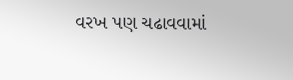વરખ પણ ચઢાવવામાં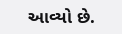આવ્યો છે.